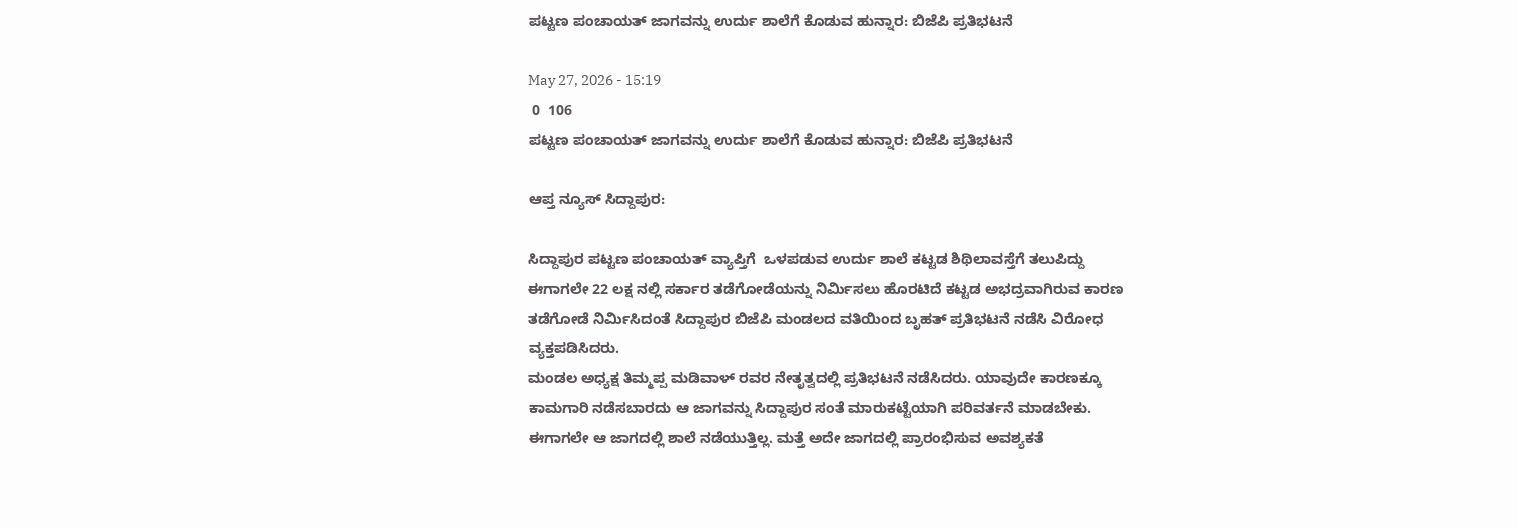ಪಟ್ಟಣ ಪಂಚಾಯತ್ ಜಾಗವನ್ನು ಉರ್ದು ಶಾಲೆಗೆ ಕೊಡುವ ಹುನ್ನಾರ: ಬಿಜೆಪಿ ಪ್ರತಿಭಟನೆ

May 27, 2026 - 15:19
 0  106
ಪಟ್ಟಣ ಪಂಚಾಯತ್ ಜಾಗವನ್ನು ಉರ್ದು ಶಾಲೆಗೆ ಕೊಡುವ ಹುನ್ನಾರ: ಬಿಜೆಪಿ ಪ್ರತಿಭಟನೆ

ಆಪ್ತ ನ್ಯೂಸ್‌ ಸಿದ್ದಾಪುರ:

ಸಿದ್ದಾಪುರ ಪಟ್ಟಣ ಪಂಚಾಯತ್ ವ್ಯಾಪ್ತಿಗೆ  ಒಳಪಡುವ ಉರ್ದು ಶಾಲೆ ಕಟ್ಟಡ ಶಿಥಿಲಾವಸ್ತೆಗೆ ತಲುಪಿದ್ದು ಈಗಾಗಲೇ 22 ಲಕ್ಷ ನಲ್ಲಿ ಸರ್ಕಾರ ತಡೆಗೋಡೆಯನ್ನು ನಿರ್ಮಿಸಲು ಹೊರಟಿದೆ ಕಟ್ಟಡ ಅಭದ್ರವಾಗಿರುವ ಕಾರಣ ತಡೆಗೋಡೆ ನಿರ್ಮಿಸಿದಂತೆ ಸಿದ್ದಾಪುರ ಬಿಜೆಪಿ ಮಂಡಲದ ವತಿಯಿಂದ ಬೃಹತ್ ಪ್ರತಿಭಟನೆ ನಡೆಸಿ ವಿರೋಧ ವ್ಯಕ್ತಪಡಿಸಿದರು.
ಮಂಡಲ ಅಧ್ಯಕ್ಷ ತಿಮ್ಮಪ್ಪ ಮಡಿವಾಳ್ ರವರ ನೇತೃತ್ವದಲ್ಲಿ ಪ್ರತಿಭಟನೆ ನಡೆಸಿದರು. ಯಾವುದೇ ಕಾರಣಕ್ಕೂ ಕಾಮಗಾರಿ ನಡೆಸಬಾರದು ಆ ಜಾಗವನ್ನು ಸಿದ್ದಾಪುರ ಸಂತೆ ಮಾರುಕಟ್ಟೆಯಾಗಿ ಪರಿವರ್ತನೆ ಮಾಡಬೇಕು. ಈಗಾಗಲೇ ಆ ಜಾಗದಲ್ಲಿ ಶಾಲೆ ನಡೆಯುತ್ತಿಲ್ಲ. ಮತ್ತೆ ಅದೇ ಜಾಗದಲ್ಲಿ ಪ್ರಾರಂಭಿಸುವ ಅವಶ್ಯಕತೆ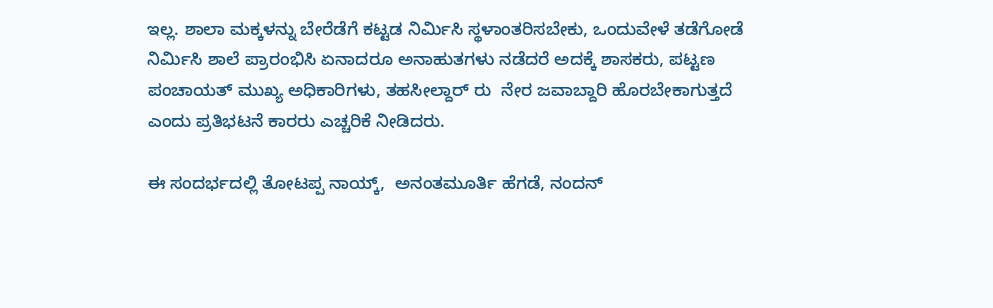ಇಲ್ಲ. ಶಾಲಾ ಮಕ್ಕಳನ್ನು ಬೇರೆಡೆಗೆ ಕಟ್ಟಡ ನಿರ್ಮಿಸಿ ಸ್ಥಳಾಂತರಿಸಬೇಕು, ಒಂದುವೇಳೆ ತಡೆಗೋಡೆ ನಿರ್ಮಿಸಿ ಶಾಲೆ ಪ್ರಾರಂಭಿಸಿ ಏನಾದರೂ ಅನಾಹುತಗಳು ನಡೆದರೆ ಅದಕ್ಕೆ ಶಾಸಕರು, ಪಟ್ಟಣ ಪಂಚಾಯತ್ ಮುಖ್ಯ ಅಧಿಕಾರಿಗಳು, ತಹಸೀಲ್ದಾರ್ ರು  ನೇರ ಜವಾಬ್ದಾರಿ ಹೊರಬೇಕಾಗುತ್ತದೆ ಎಂದು ಪ್ರತಿಭಟನೆ ಕಾರರು ಎಚ್ಚರಿಕೆ ನೀಡಿದರು.

ಈ ಸಂದರ್ಭದಲ್ಲಿ ತೋಟಪ್ಪ ನಾಯ್ಕ್,  ಅನಂತಮೂರ್ತಿ ಹೆಗಡೆ, ನಂದನ್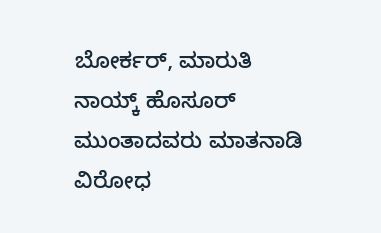ಬೋರ್ಕರ್, ಮಾರುತಿ ನಾಯ್ಕ್ ಹೊಸೂರ್ ಮುಂತಾದವರು ಮಾತನಾಡಿ ವಿರೋಧ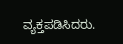ವ್ಯಕ್ತಪಡಿಸಿದರು.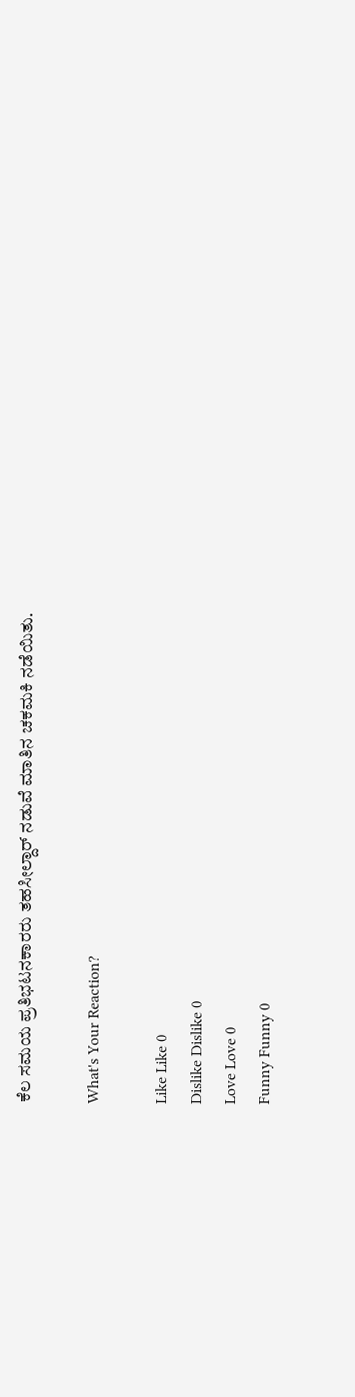ಕೆಲ ಸಮಯ ಪ್ರತಿಭಟನಕಾರರು ತಹಸೀಲ್ದಾರ್ ನಡುವೆ ಮಾತಿನ ಚಕಮಕಿ ನಡೆಯಿತು.

What's Your Reaction?

Like Like 0
Dislike Dislike 0
Love Love 0
Funny Funny 0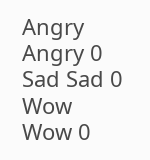Angry Angry 0
Sad Sad 0
Wow Wow 0